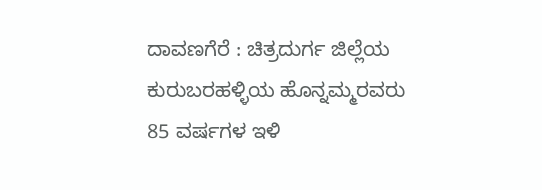ದಾವಣಗೆರೆ : ಚಿತ್ರದುರ್ಗ ಜಿಲ್ಲೆಯ ಕುರುಬರಹಳ್ಳಿಯ ಹೊನ್ನಮ್ಮರವರು 85 ವರ್ಷಗಳ ಇಳಿ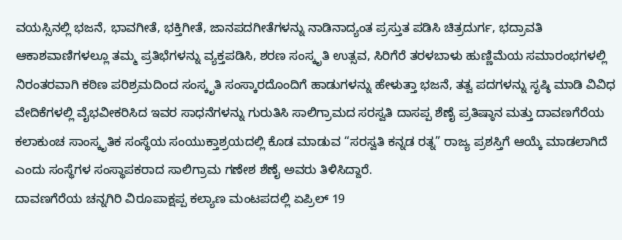ವಯಸ್ಸಿನಲ್ಲಿ ಭಜನೆ, ಭಾವಗೀತೆ, ಭಕ್ತಿಗೀತೆ, ಜಾನಪದಗೀತೆಗಳನ್ನು ನಾಡಿನಾದ್ಯಂತ ಪ್ರಸ್ತುತ ಪಡಿಸಿ ಚಿತ್ರದುರ್ಗ, ಭದ್ರಾವತಿ ಆಕಾಶವಾಣಿಗಳಲ್ಲೂ ತಮ್ಮ ಪ್ರತಿಭೆಗಳನ್ನು ವ್ಯಕ್ತಪಡಿಸಿ, ಶರಣ ಸಂಸ್ಕೃತಿ ಉತ್ಸವ, ಸಿರಿಗೆರೆ ತರಳಬಾಳು ಹುಣ್ಣಿಮೆಯ ಸಮಾರಂಭಗಳಲ್ಲಿ ನಿರಂತರವಾಗಿ ಕಠಿಣ ಪರಿಶ್ರಮದಿಂದ ಸಂಸ್ಕೃತಿ ಸಂಸ್ಕಾರದೊಂದಿಗೆ ಹಾಡುಗಳನ್ನು ಹೇಳುತ್ತಾ ಭಜನೆ, ತತ್ವ ಪದಗಳನ್ನು ಸೃಷ್ಠಿ ಮಾಡಿ ವಿವಿಧ ವೇದಿಕೆಗಳಲ್ಲಿ ವೈಭವೀಕರಿಸಿದ ಇವರ ಸಾಧನೆಗಳನ್ನು ಗುರುತಿಸಿ ಸಾಲಿಗ್ರಾಮದ ಸರಸ್ವತಿ ದಾಸಪ್ಪ ಶೆಣೈ ಪ್ರತಿಷ್ಠಾನ ಮತ್ತು ದಾವಣಗೆರೆಯ ಕಲಾಕುಂಚ ಸಾಂಸ್ಕೃತಿಕ ಸಂಸ್ಥೆಯ ಸಂಯುಕ್ತಾಶ್ರಯದಲ್ಲಿ ಕೊಡ ಮಾಡುವ “ಸರಸ್ವತಿ ಕನ್ನಡ ರತ್ನ” ರಾಜ್ಯ ಪ್ರಶಸ್ತಿಗೆ ಆಯ್ಕೆ ಮಾಡಲಾಗಿದೆ ಎಂದು ಸಂಸ್ಥೆಗಳ ಸಂಸ್ಥಾಪಕರಾದ ಸಾಲಿಗ್ರಾಮ ಗಣೇಶ ಶೆಣೈ ಅವರು ತಿಳಿಸಿದ್ದಾರೆ.
ದಾವಣಗೆರೆಯ ಚನ್ನಗಿರಿ ವಿರೂಪಾಕ್ಷಪ್ಪ ಕಲ್ಯಾಣ ಮಂಟಪದಲ್ಲಿ ಏಪ್ರಿಲ್ 19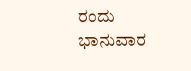ರಂದು ಭಾನುವಾರ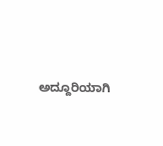ಅದ್ದೂರಿಯಾಗಿ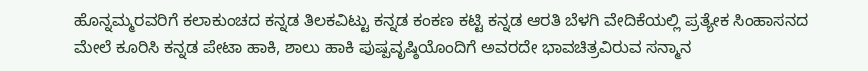ಹೊನ್ನಮ್ಮರವರಿಗೆ ಕಲಾಕುಂಚದ ಕನ್ನಡ ತಿಲಕವಿಟ್ಟು ಕನ್ನಡ ಕಂಕಣ ಕಟ್ಟಿ ಕನ್ನಡ ಆರತಿ ಬೆಳಗಿ ವೇದಿಕೆಯಲ್ಲಿ ಪ್ರತ್ಯೇಕ ಸಿಂಹಾಸನದ ಮೇಲೆ ಕೂರಿಸಿ ಕನ್ನಡ ಪೇಟಾ ಹಾಕಿ, ಶಾಲು ಹಾಕಿ ಪುಷ್ಪವೃಷ್ಠಿಯೊಂದಿಗೆ ಅವರದೇ ಭಾವಚಿತ್ರವಿರುವ ಸನ್ಮಾನ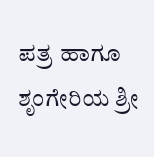ಪತ್ರ ಹಾಗೂ ಶೃಂಗೇರಿಯ ಶ್ರೀ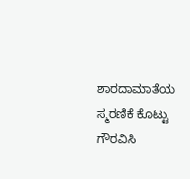ಶಾರದಾಮಾತೆಯ ಸ್ಮರಣಿಕೆ ಕೊಟ್ಟು ಗೌರವಿಸಿ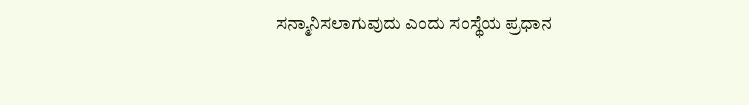ಸನ್ಮಾನಿಸಲಾಗುವುದು ಎಂದು ಸಂಸ್ಥೆಯ ಪ್ರಧಾನ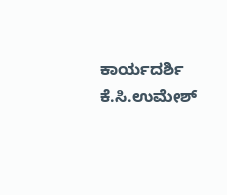ಕಾರ್ಯದರ್ಶಿ ಕೆ.ಸಿ.ಉಮೇಶ್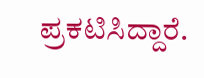ಪ್ರಕಟಿಸಿದ್ದಾರೆ.